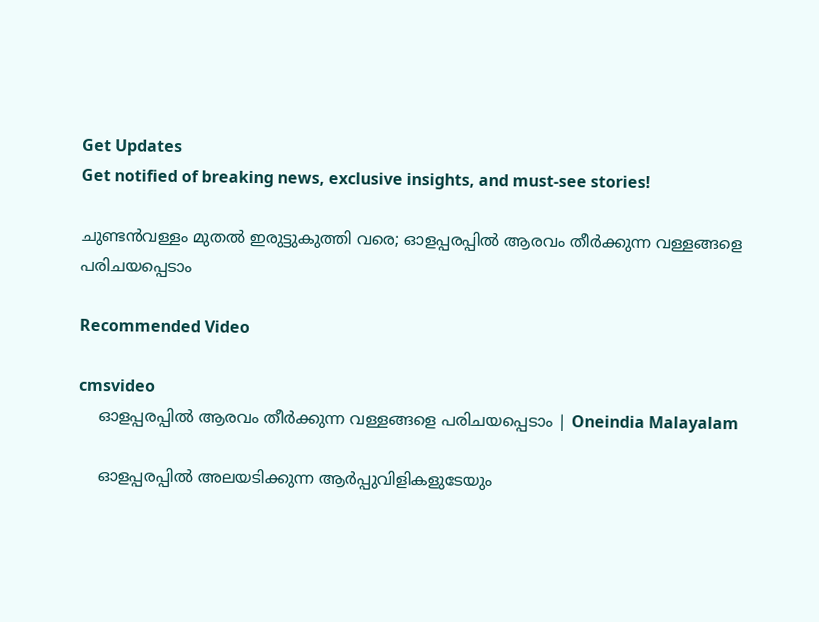Get Updates
Get notified of breaking news, exclusive insights, and must-see stories!

ചുണ്ടന്‍വള്ളം മുതല്‍ ഇരുട്ടുകുത്തി വരെ; ഓളപ്പരപ്പില്‍ ആരവം തീർക്കുന്ന വള്ളങ്ങളെ പരിചയപ്പെടാം

Recommended Video

cmsvideo
    ഓളപ്പരപ്പില്‍ ആരവം തീർക്കുന്ന വള്ളങ്ങളെ പരിചയപ്പെടാം | Oneindia Malayalam

    ഓളപ്പരപ്പില്‍ അലയടിക്കുന്ന ആര്‍പ്പുവിളികളുടേയും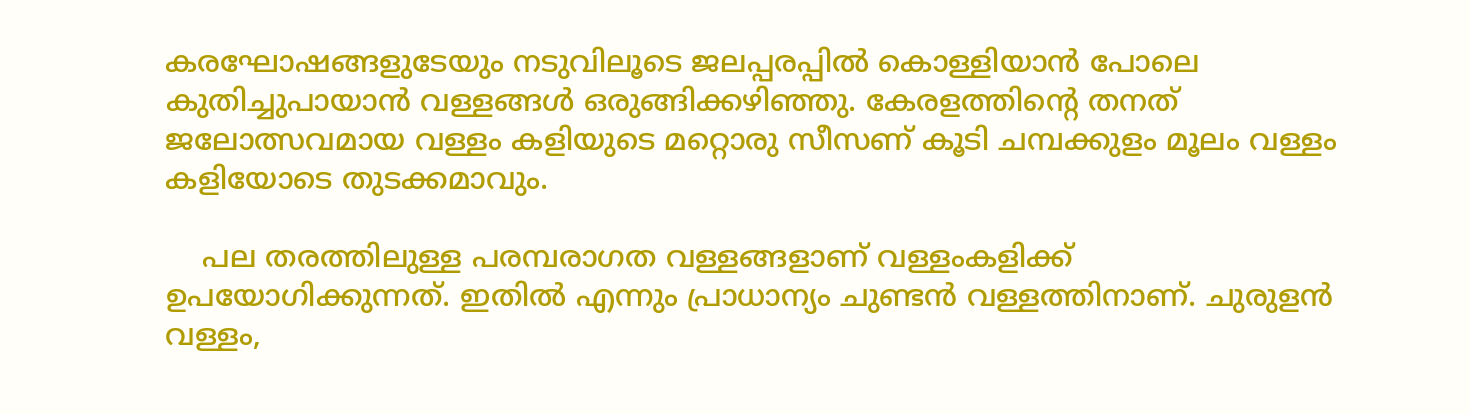കരഘോഷങ്ങളുടേയും നടുവിലൂടെ ജലപ്പരപ്പില്‍ കൊള്ളിയാന്‍ പോലെ കുതിച്ചുപായാന്‍ വള്ളങ്ങള്‍ ഒരുങ്ങിക്കഴിഞ്ഞു. കേരളത്തിന്റെ തനത് ജലോത്സവമായ വള്ളം കളിയുടെ മറ്റൊരു സീസണ് കൂടി ചമ്പക്കുളം മൂലം വള്ളം കളിയോടെ തുടക്കമാവും.

    പല തരത്തിലുള്ള പരമ്പരാഗത വള്ളങ്ങളാണ് വള്ളംകളിക്ക് ഉപയോഗിക്കുന്നത്. ഇതില്‍ എന്നും പ്രാധാന്യം ചുണ്ടന്‍ വള്ളത്തിനാണ്. ചുരുളന്‍ വള്ളം,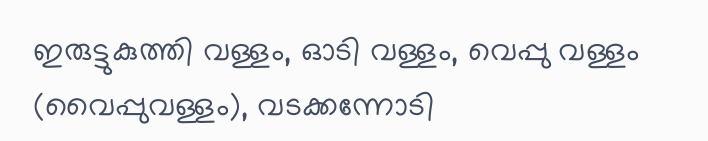ഇരുട്ടുകുത്തി വള്ളം, ഓടി വള്ളം, വെപ്പു വള്ളം (വൈപ്പുവള്ളം), വടക്കന്നോടി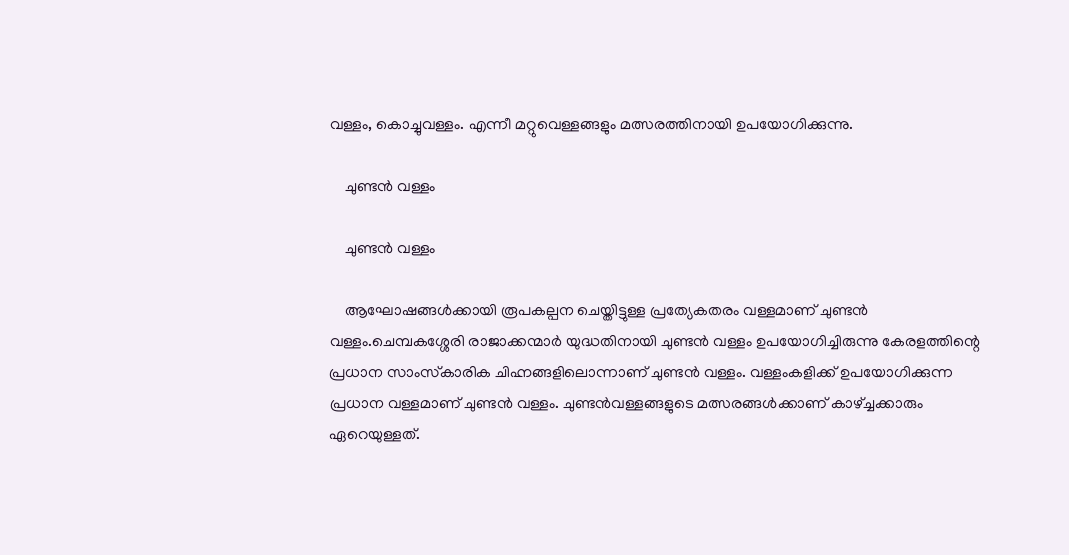വള്ളം, കൊച്ചുവള്ളം. എന്നീ മറ്റുവെള്ളങ്ങളും മത്സരത്തിനായി ഉപയോഗിക്കുന്നു.

    ചുണ്ടന്‍ വള്ളം

    ചുണ്ടന്‍ വള്ളം

    ആഘോഷങ്ങള്‍ക്കായി രൂപകല്പന ചെയ്തിട്ടുള്ള പ്രത്യേകതരം വള്ളമാണ് ചുണ്ടന്‍ വള്ളം.ചെമ്പകശ്ശേരി രാജാക്കന്മാര്‍ യുദ്ധതിനായി ചുണ്ടന്‍ വള്ളം ഉപയോഗിച്ചിരുന്നു കേരളത്തിന്റെ പ്രധാന സാംസ്‌കാരിക ചിഹ്നങ്ങളിലൊന്നാണ് ചുണ്ടന്‍ വള്ളം. വള്ളംകളിക്ക് ഉപയോഗിക്കുന്ന പ്രധാന വള്ളമാണ് ചുണ്ടന്‍ വള്ളം. ചുണ്ടന്‍വള്ളങ്ങളുടെ മത്സരങ്ങള്‍ക്കാണ് കാഴ്ച്ചക്കാരും ഏറെയുള്ളത്.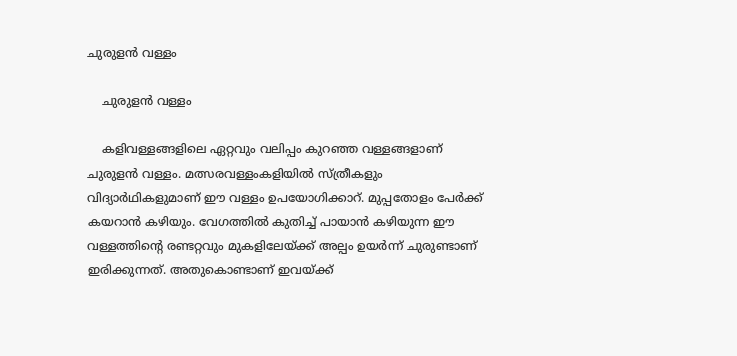ചുരുളന്‍ വള്ളം

    ചുരുളന്‍ വള്ളം

    കളിവള്ളങ്ങളിലെ ഏറ്റവും വലിപ്പം കുറഞ്ഞ വള്ളങ്ങളാണ് ചുരുളന്‍ വള്ളം. മത്സരവള്ളംകളിയില്‍ സ്ത്രീകളും വിദ്യാര്‍ഥികളുമാണ് ഈ വള്ളം ഉപയോഗിക്കാറ്. മുപ്പതോളം പേര്‍ക്ക് കയറാന്‍ കഴിയും. വേഗത്തില്‍ കുതിച്ച് പായാന്‍ കഴിയുന്ന ഈ വള്ളത്തിന്റെ രണ്ടറ്റവും മുകളിലേയ്ക്ക് അല്പം ഉയര്‍ന്ന് ചുരുണ്ടാണ് ഇരിക്കുന്നത്. അതുകൊണ്ടാണ് ഇവയ്ക്ക്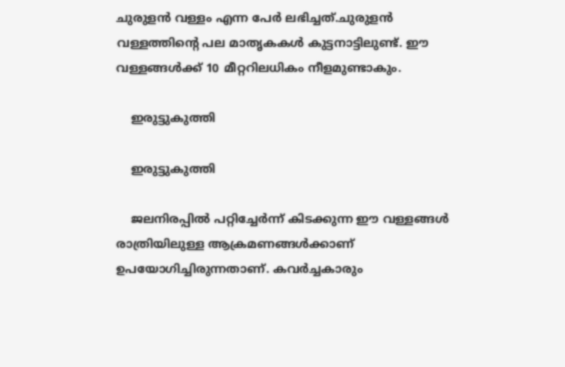ചുരുളന്‍ വള്ളം എന്ന പേര്‍ ലഭിച്ചത്.ചുരുളന്‍ വള്ളത്തിന്റെ പല മാതൃകകള്‍ കുട്ടനാട്ടിലുണ്ട്. ഈ വള്ളങ്ങള്‍ക്ക് 10 മീറ്ററിലധികം നീളമുണ്ടാകും.

    ഇരുട്ടുകുത്തി

    ഇരുട്ടുകുത്തി

    ജലനിരപ്പില്‍ പറ്റിച്ചേര്‍ന്ന് കിടക്കുന്ന ഈ വള്ളങ്ങള്‍ രാത്രിയിലുള്ള ആക്രമണങ്ങള്‍ക്കാണ് ഉപയോഗിച്ചിരുന്നതാണ്. കവര്‍ച്ചകാരും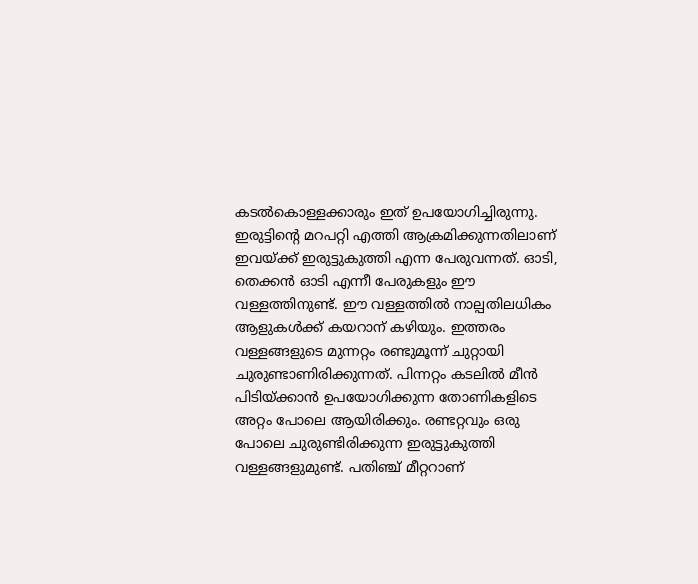കടല്‍കൊള്ളക്കാരും ഇത് ഉപയോഗിച്ചിരുന്നു. ഇരുട്ടിന്റെ മറപറ്റി എത്തി ആക്രമിക്കുന്നതിലാണ് ഇവയ്ക്ക് ഇരുട്ടുകുത്തി എന്ന പേരുവന്നത്. ഓടി, തെക്കന്‍ ഓടി എന്നീ പേരുകളും ഈ വള്ളത്തിനുണ്ട്. ഈ വള്ളത്തില്‍ നാല്പതിലധികം ആളുകള്‍ക്ക് കയറാന് കഴിയും. ഇത്തരം വള്ളങ്ങളുടെ മുന്നറ്റം രണ്ടുമൂന്ന് ചുറ്റായി ചുരുണ്ടാണിരിക്കുന്നത്. പിന്നറ്റം കടലില്‍ മീന്‍ പിടിയ്ക്കാന്‍ ഉപയോഗിക്കുന്ന തോണികളിടെ അറ്റം പോലെ ആയിരിക്കും. രണ്ടറ്റവും ഒരു പോലെ ചുരുണ്ടിരിക്കുന്ന ഇരുട്ടുകുത്തി വള്ളങ്ങളുമുണ്ട്. പതിഞ്ച് മീറ്ററാണ്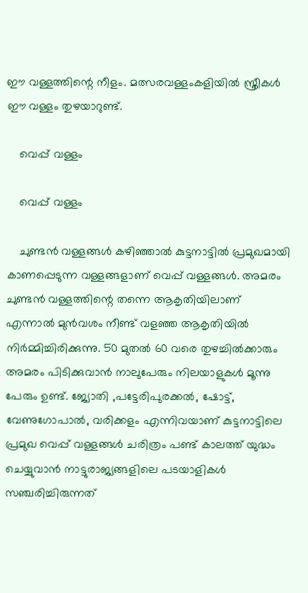ഈ വള്ളത്തിന്റെ നീളം. മത്സരവള്ളംകളിയില്‍ സ്ത്രീകള്‍ ഈ വള്ളം തുഴയാറുണ്ട്.

    വെപ്പ് വള്ളം

    വെപ്പ് വള്ളം

    ചുണ്ടന്‍ വള്ളങ്ങള്‍ കഴിഞ്ഞാല്‍ കുട്ടനാട്ടില്‍ പ്രമുഖമായി കാണപ്പെടുന്ന വള്ളങ്ങളാണ് വെപ്പ് വള്ളങ്ങള്‍. അമരം ചുണ്ടന്‍ വള്ളത്തിന്റെ തന്നെ ആകൃതിയിലാണ് എന്നാല്‍ മുന്‍വശം നീണ്ട് വളഞ്ഞ ആകൃതിയില്‍ നിര്‍മ്മിച്ചിരിക്കുന്നു. 50 മുതല്‍ 60 വരെ തുഴച്ചില്‍ക്കാരും അമരം പിടിക്കുവാന്‍ നാലുപേരും നിലയാളുകള്‍ മൂന്നു പേരും ഉണ്ട്. ജ്യോതി ,പട്ടേരിപുരക്കല്‍, ഷോട്ട്, വേണുഗോപാല്‍, വരിക്കളം എന്നിവയാണ് കുട്ടനാട്ടിലെ പ്രമുഖ വെപ്പ് വള്ളങ്ങള്‍ ചരിത്രം പണ്ട് കാലത്ത് യുദ്ധം ചെയ്യുവാന്‍ നാട്ടുരാജ്യങ്ങളിലെ പടയാളികള്‍ സഞ്ചരിച്ചിരുന്നത്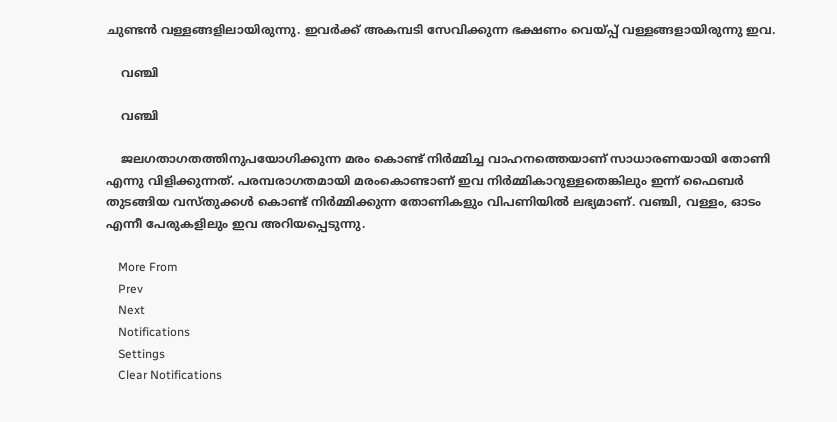ചുണ്ടന്‍ വള്ളങ്ങളിലായിരുന്നു. ഇവര്‍ക്ക് അകമ്പടി സേവിക്കുന്ന ഭക്ഷണം വെയ്പ്പ് വള്ളങ്ങളായിരുന്നു ഇവ.

    വഞ്ചി

    വഞ്ചി

    ജലഗതാഗതത്തിനുപയോഗിക്കുന്ന മരം കൊണ്ട് നിര്‍മ്മിച്ച വാഹനത്തെയാണ് സാധാരണയായി തോണി എന്നു വിളിക്കുന്നത്. പരമ്പരാഗതമായി മരംകൊണ്ടാണ് ഇവ നിര്‍മ്മികാറുള്ളതെങ്കിലും ഇന്ന് ഫൈബര്‍ തുടങ്ങിയ വസ്തുക്കള്‍ കൊണ്ട് നിര്‍മ്മിക്കുന്ന തോണികളും വിപണിയില്‍ ലഭ്യമാണ്. വഞ്ചി, വള്ളം, ഓടം എന്നീ പേരുകളിലും ഇവ അറിയപ്പെടുന്നു.

    More From
    Prev
    Next
    Notifications
    Settings
    Clear Notifications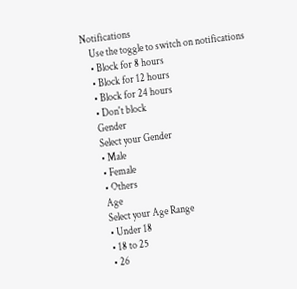Notifications
    Use the toggle to switch on notifications
    • Block for 8 hours
    • Block for 12 hours
    • Block for 24 hours
    • Don't block
    Gender
    Select your Gender
    • Male
    • Female
    • Others
    Age
    Select your Age Range
    • Under 18
    • 18 to 25
    • 26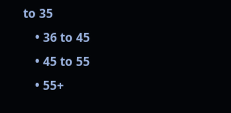to 35
    • 36 to 45
    • 45 to 55
    • 55+